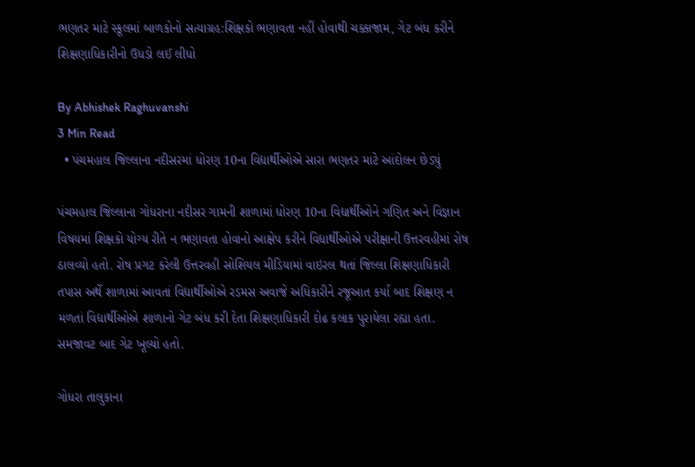ભણતર માટે સ્કૂલમાં બાળકોનો સત્યાગ્રહ:શિક્ષકો ભણાવતા નહીં હોવાથી ચક્કાજામ, ગેટ બંધ કરીને શિક્ષણાધિકારીનો ઉધડો લઈ લીધો

By Abhishek Raghuvanshi
3 Min Read
  • પંચમહાલ જિલ્લાના નદીસરમાં ધોરણ 10ના વિદ્યાર્થીઓએ સારા ભણતર માટે આંદોલન છેડ્યું

પંચમહાલ જિલ્લાના ગોધરાના નદીસર ગામની શાળામાં ધોરણ 10ના વિદ્યાર્થીઓને ગણિત અને વિજ્ઞાન વિષયમાં શિક્ષકો યોગ્ય રીતે ન ભણાવતા હોવાનો આક્ષેપ કરીને વિદ્યાર્થીઓએ પરીક્ષાની ઉત્તરવહીમાં રોષ ઠાલવ્યો હતો. રોષ પ્રગટ કરેલી ઉત્તરવહી સોશિયલ મીડિયામાં વાઇરલ થતાં જિલ્લા શિક્ષણાધિકારી તપાસ અર્થે શાળામાં આવતાં વિદ્યાર્થીઓએ રડમસ અવાજે અધિકારીને રજૂઆત કર્યા બાદ શિક્ષણ ન મળતાં વિદ્યાર્થીઓએ શાળાનો ગેટ બંધ કરી દેતા શિક્ષણાધિકારી દોઢ કલાક પુરાયેલા રહ્યા હતા. સમજાવટ બાદ ગેટ ખૂલ્યો હતો.

ગોધરા તાલુકાના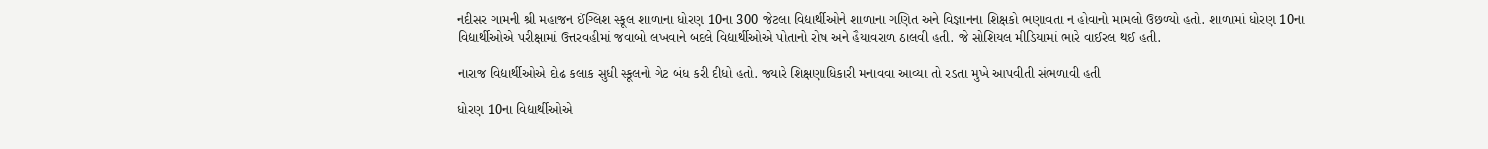નદીસર ગામની શ્રી મહાજન ઈંગ્લિશ સ્કૂલ શાળાના ધોરણ 10ના 300 જેટલા વિદ્યાર્થીઓને શાળાના ગણિત અને વિજ્ઞાનના શિક્ષકો ભણાવતા ન હોવાનો મામલો ઉછળ્યો હતો. શાળામાં ધોરણ 10ના વિદ્યાર્થીઓએ પરીક્ષામાં ઉત્તરવહીમાં જવાબો લખવાને બદલે વિદ્યાર્થીઓએ પોતાનો રોષ અને હૈયાવરાળ ઠાલવી હતી. જે સોશિયલ મીડિયામાં ભારે વાઈરલ થઈ હતી.

નારાજ વિદ્યાર્થીઓએ દોઢ કલાક સુધી સ્કૂલનો ગેટ બંધ કરી દીધો હતો. જ્યારે શિક્ષણાધિકારી મનાવવા આવ્યા તો રડતા મુખે આપવીતી સંભળાવી હતી

ધોરણ 10ના વિદ્યાર્થીઓએ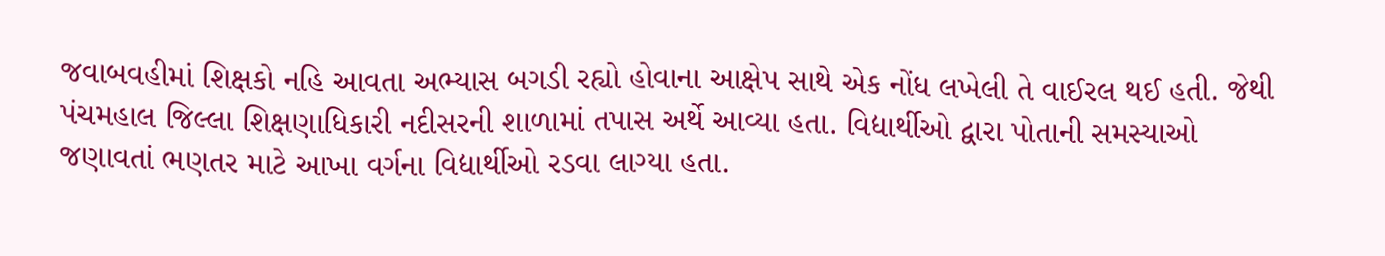જવાબવહીમાં શિક્ષકો નહિ આવતા અભ્યાસ બગડી રહ્યો હોવાના આક્ષેપ સાથે એક નોંધ લખેલી તે વાઈરલ થઈ હતી. જેથી પંચમહાલ જિલ્લા શિક્ષણાધિકારી નદીસરની શાળામાં તપાસ અર્થે આવ્યા હતા. વિદ્યાર્થીઓ દ્વારા પોતાની સમસ્યાઓ જણાવતાં ભણતર માટે આખા વર્ગના વિદ્યાર્થીઓ રડવા લાગ્યા હતા.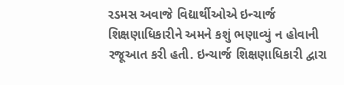રડમસ અવાજે વિદ્યાર્થીઓએ ઇન્ચાર્જ શિક્ષણાધિકારીને અમને કશું ભણાવ્યું ન હોવાની રજૂઆત કરી હતી. ઇન્ચાર્જ શિક્ષણાધિકારી દ્વારા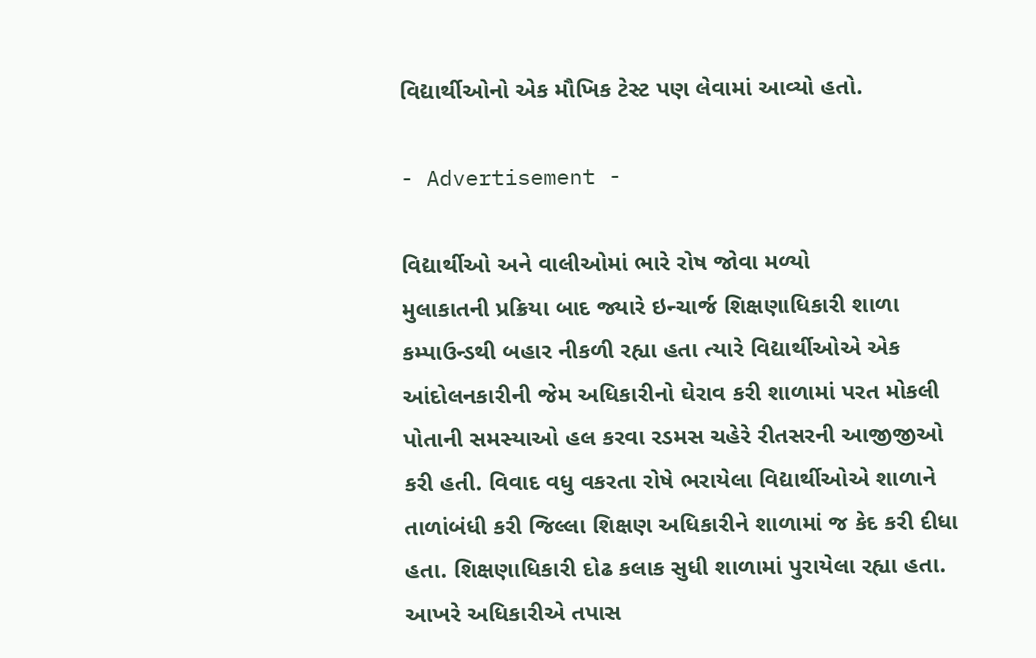વિદ્યાર્થીઓનો એક મૌખિક ટેસ્ટ પણ લેવામાં આવ્યો હતો.

- Advertisement -

વિદ્યાર્થીઓ અને વાલીઓમાં ભારે રોષ જોવા મળ્યો
મુલાકાતની પ્રક્રિયા બાદ જ્યારે ઇન્ચાર્જ શિક્ષણાધિકારી શાળા કમ્પાઉન્ડથી બહાર નીકળી રહ્યા હતા ત્યારે વિદ્યાર્થીઓએ એક આંદોલનકારીની જેમ અધિકારીનો ઘેરાવ કરી શાળામાં પરત મોકલી પોતાની સમસ્યાઓ હલ કરવા રડમસ ચહેરે રીતસરની આજીજીઓ કરી હતી. વિવાદ વધુ વકરતા રોષે ભરાયેલા વિદ્યાર્થીઓએ શાળાને તાળાંબંધી કરી જિલ્લા શિક્ષણ અધિકારીને શાળામાં જ કેદ કરી દીધા હતા. શિક્ષણાધિકારી દોઢ કલાક સુધી શાળામાં પુરાયેલા રહ્યા હતા. આખરે અધિકારીએ તપાસ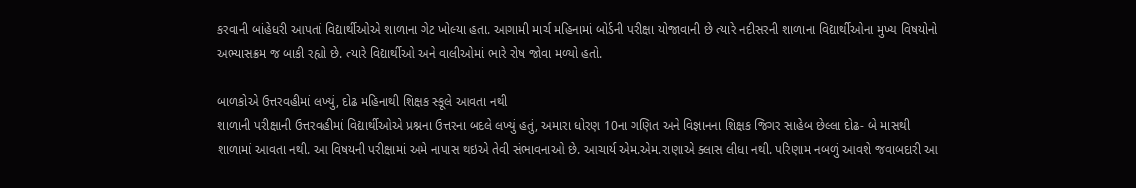કરવાની બાંહેધરી આપતાં વિદ્યાર્થીઓએ શાળાના ગેટ ખોલ્યા હતા. આગામી માર્ચ મહિનામાં બોર્ડની પરીક્ષા યોજાવાની છે ત્યારે નદીસરની શાળાના વિદ્યાર્થીઓના મુખ્ય વિષયોનો અભ્યાસક્રમ જ બાકી રહ્યો છે. ત્યારે વિદ્યાર્થીઓ અને વાલીઓમાં ભારે રોષ જોવા મળ્યો હતો.

બાળકોએ ઉત્તરવહીમાં લખ્યું, દોઢ મહિનાથી શિક્ષક સ્કૂલે આવતા નથી
શાળાની પરીક્ષાની ઉત્તરવહીમાં વિદ્યાર્થીઓએ પ્રશ્નના ઉત્તરના બદલે લખ્યું હતું, અમારા ધોરણ 10ના ગણિત અને વિજ્ઞાનના શિક્ષક જિગર સાહેબ છેલ્લા દોઢ- બે માસથી શાળામાં આવતા નથી. આ વિષયની પરીક્ષામાં અમે નાપાસ થઇએ તેવી સંભાવનાઓ છે. આચાર્ય એમ.એમ.રાણાએ ક્લાસ લીધા નથી. પરિણામ નબળું આવશે જવાબદારી આ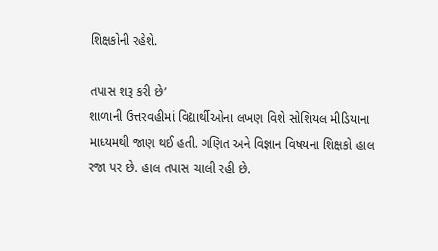શિક્ષકોની રહેશે.

તપાસ શરૂ કરી છે’
શાળાની ઉત્તરવહીમાં વિદ્યાર્થીઓના લખણ વિશે સોશિયલ મીડિયાના માધ્યમથી જાણ થઈ હતી. ગણિત અને વિજ્ઞાન વિષયના શિક્ષકો હાલ રજા પર છે. હાલ તપાસ ચાલી રહી છે.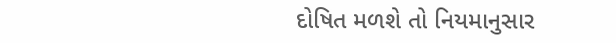દોષિત મળશે તો નિયમાનુસાર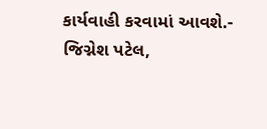કાર્યવાહી કરવામાં આવશે.- જિગ્નેશ પટેલ,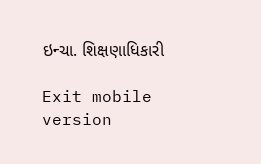ઇન્ચા. શિક્ષણાધિકારી

Exit mobile version